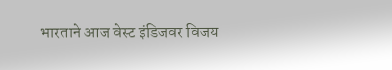भारताने आज वेस्ट इंडिजवर विजय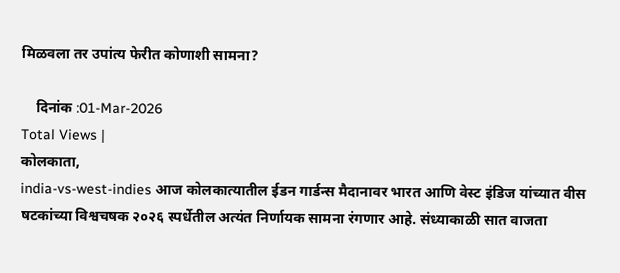मिळवला तर उपांत्य फेरीत कोणाशी सामना?

    दिनांक :01-Mar-2026
Total Views |
कोलकाता,
india-vs-west-indies आज कोलकात्यातील ईडन गार्डन्स मैदानावर भारत आणि वेस्ट इंडिज यांच्यात वीस षटकांच्या विश्वचषक २०२६ स्पर्धेतील अत्यंत निर्णायक सामना रंगणार आहे. संध्याकाळी सात वाजता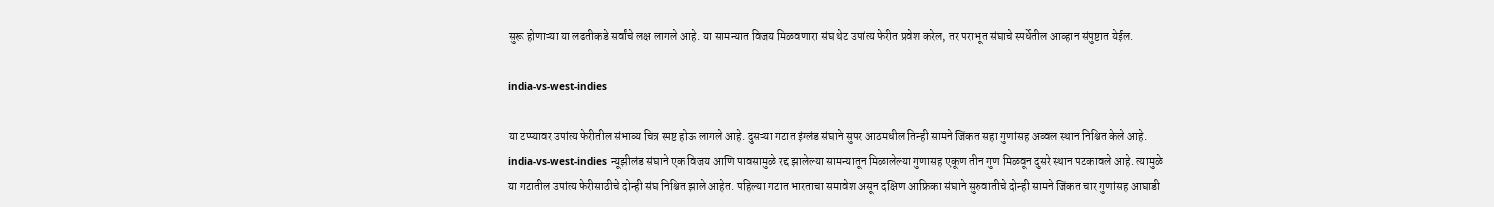सुरू होणाऱ्या या लढतीकडे सर्वांचे लक्ष लागले आहे. या सामन्यात विजय मिळवणारा संघ थेट उपांत्य फेरीत प्रवेश करेल, तर पराभूत संघाचे स्पर्धेतील आव्हान संपुष्टात येईल.

india-vs-west-indies

या टप्प्यावर उपांत्य फेरीतील संभाव्य चित्र स्पष्ट होऊ लागले आहे. दुसऱ्या गटात इंग्लंड संघाने सुपर आठमधील तिन्ही सामने जिंकत सहा गुणांसह अव्वल स्थान निश्चित केले आहे. india-vs-west-indies न्यूझीलंड संघाने एक विजय आणि पावसामुळे रद्द झालेल्या सामन्यातून मिळालेल्या गुणासह एकूण तीन गुण मिळवून दुसरे स्थान पटकावले आहे. त्यामुळे या गटातील उपांत्य फेरीसाठीचे दोन्ही संघ निश्चित झाले आहेत. पहिल्या गटात भारताचा समावेश असून दक्षिण आफ्रिका संघाने सुरुवातीचे दोन्ही सामने जिंकत चार गुणांसह आघाडी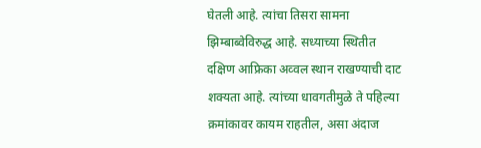घेतली आहे. त्यांचा तिसरा सामना झिम्बाब्वेविरुद्ध आहे. सध्याच्या स्थितीत दक्षिण आफ्रिका अव्वल स्थान राखण्याची दाट शक्यता आहे. त्यांच्या धावगतीमुळे ते पहिल्या क्रमांकावर कायम राहतील, असा अंदाज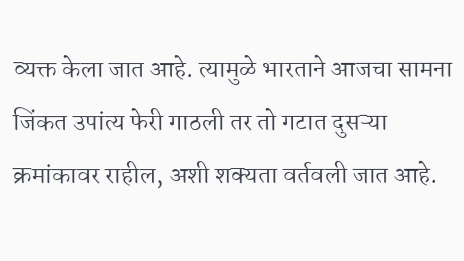व्यक्त केला जात आहे. त्यामुळे भारताने आजचा सामना जिंकत उपांत्य फेरी गाठली तर तो गटात दुसऱ्या क्रमांकावर राहील, अशी शक्यता वर्तवली जात आहे.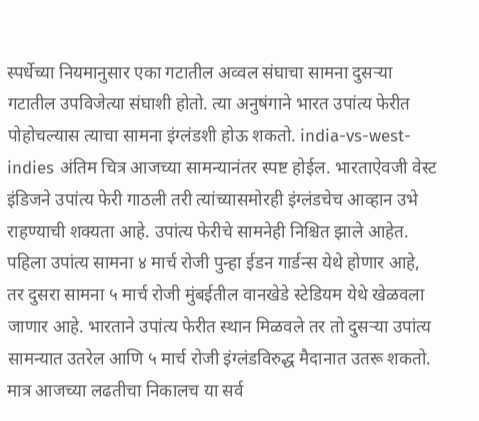स्पर्धेच्या नियमानुसार एका गटातील अव्वल संघाचा सामना दुसऱ्या गटातील उपविजेत्या संघाशी होतो. त्या अनुषंगाने भारत उपांत्य फेरीत पोहोचल्यास त्याचा सामना इंग्लंडशी होऊ शकतो. india-vs-west-indies अंतिम चित्र आजच्या सामन्यानंतर स्पष्ट होईल. भारताऐवजी वेस्ट इंडिजने उपांत्य फेरी गाठली तरी त्यांच्यासमोरही इंग्लंडचेच आव्हान उभे राहण्याची शक्यता आहे. उपांत्य फेरीचे सामनेही निश्चित झाले आहेत. पहिला उपांत्य सामना ४ मार्च रोजी पुन्हा ईडन गार्डन्स येथे होणार आहे, तर दुसरा सामना ५ मार्च रोजी मुंबईतील वानखेडे स्टेडियम येथे खेळवला जाणार आहे. भारताने उपांत्य फेरीत स्थान मिळवले तर तो दुसऱ्या उपांत्य सामन्यात उतरेल आणि ५ मार्च रोजी इंग्लंडविरुद्ध मैदानात उतरू शकतो. मात्र आजच्या लढतीचा निकालच या सर्व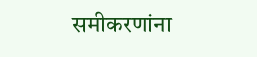समीकरणांना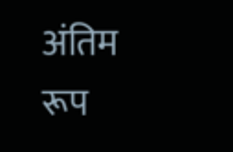अंतिम रूप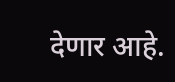देणार आहे.